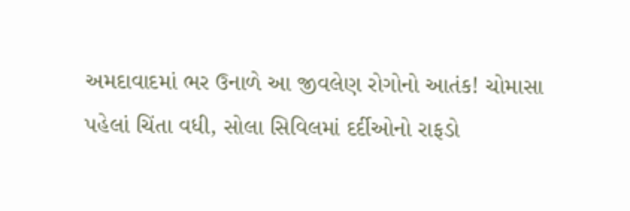અમદાવાદમાં ભર ઉનાળે આ જીવલેણ રોગોનો આતંક! ચોમાસા પહેલાં ચિંતા વધી, સોલા સિવિલમાં દર્દીઓનો રાફડો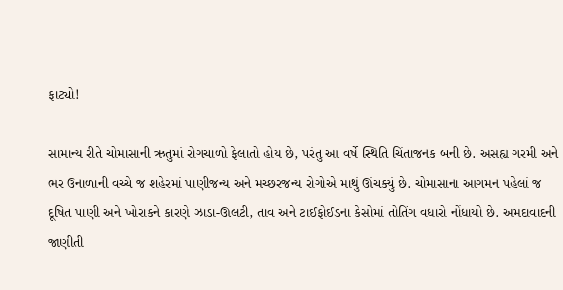ફાટ્યો!

સામાન્ય રીતે ચોમાસાની ઋતુમાં રોગચાળો ફેલાતો હોય છે, પરંતુ આ વર્ષે સ્થિતિ ચિંતાજનક બની છે. અસહ્ય ગરમી અને ભર ઉનાળાની વચ્ચે જ શહેરમાં પાણીજન્ય અને મચ્છરજન્ય રોગોએ માથું ઊંચક્યું છે. ચોમાસાના આગમન પહેલાં જ દૂષિત પાણી અને ખોરાકને કારણે ઝાડા-ઊલટી, તાવ અને ટાઈફોઈડના કેસોમાં તોતિંગ વધારો નોંધાયો છે. અમદાવાદની જાણીતી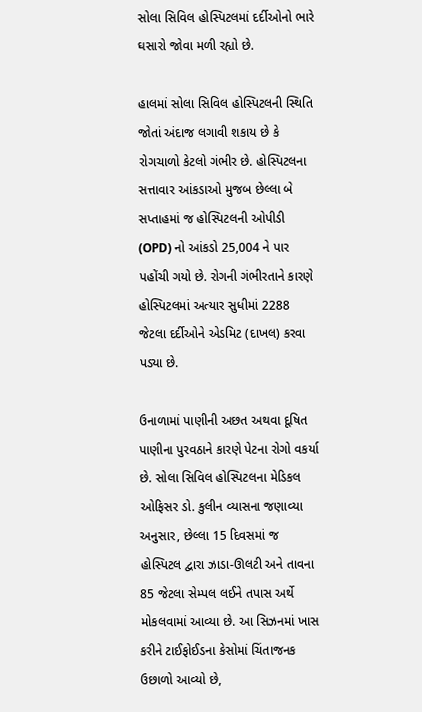સોલા સિવિલ હોસ્પિટલમાં દર્દીઓનો ભારે ઘસારો જોવા મળી રહ્યો છે.

હાલમાં સોલા સિવિલ હોસ્પિટલની સ્થિતિ જોતાં અંદાજ લગાવી શકાય છે કે રોગચાળો કેટલો ગંભીર છે. હોસ્પિટલના સત્તાવાર આંકડાઓ મુજબ છેલ્લા બે સપ્તાહમાં જ હોસ્પિટલની ઓપીડી (OPD) નો આંકડો 25,004 ને પાર પહોંચી ગયો છે. રોગની ગંભીરતાને કારણે હોસ્પિટલમાં અત્યાર સુધીમાં 2288 જેટલા દર્દીઓને એડમિટ (દાખલ) કરવા પડ્યા છે.

ઉનાળામાં પાણીની અછત અથવા દૂષિત પાણીના પુરવઠાને કારણે પેટના રોગો વકર્યા છે. સોલા સિવિલ હોસ્પિટલના મેડિકલ ઓફિસર ડો. કુલીન વ્યાસના જણાવ્યા અનુસાર, છેલ્લા 15 દિવસમાં જ હોસ્પિટલ દ્વારા ઝાડા-ઊલટી અને તાવના 85 જેટલા સેમ્પલ લઈને તપાસ અર્થે મોકલવામાં આવ્યા છે. આ સિઝનમાં ખાસ કરીને ટાઈફોઈડના કેસોમાં ચિંતાજનક ઉછાળો આવ્યો છે,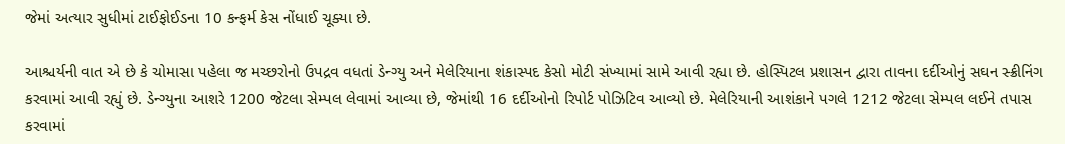જેમાં અત્યાર સુધીમાં ટાઈફોઈડના 10 કન્ફર્મ કેસ નોંધાઈ ચૂક્યા છે.

આશ્ચર્યની વાત એ છે કે ચોમાસા પહેલા જ મચ્છરોનો ઉપદ્રવ વધતાં ડેન્ગ્યુ અને મેલેરિયાના શંકાસ્પદ કેસો મોટી સંખ્યામાં સામે આવી રહ્યા છે. હોસ્પિટલ પ્રશાસન દ્વારા તાવના દર્દીઓનું સઘન સ્ક્રીનિંગ કરવામાં આવી રહ્યું છે. ડેન્ગ્યુના આશરે 1200 જેટલા સેમ્પલ લેવામાં આવ્યા છે, જેમાંથી 16 દર્દીઓનો રિપોર્ટ પોઝિટિવ આવ્યો છે. મેલેરિયાની આશંકાને પગલે 1212 જેટલા સેમ્પલ લઈને તપાસ કરવામાં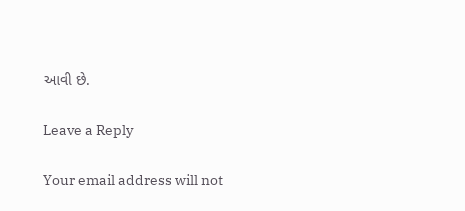આવી છે.

Leave a Reply

Your email address will not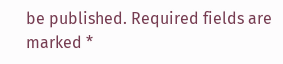be published. Required fields are marked *